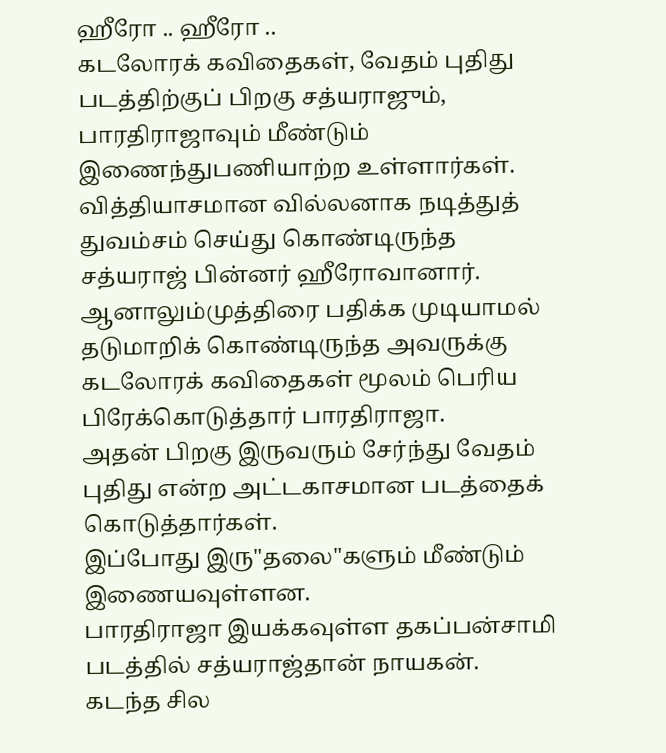ஹீரோ .. ஹீரோ ..
கடலோரக் கவிதைகள், வேதம் புதிது படத்திற்குப் பிறகு சத்யராஜும், பாரதிராஜாவும் மீண்டும் இணைந்துபணியாற்ற உள்ளார்கள்.
வித்தியாசமான வில்லனாக நடித்துத் துவம்சம் செய்து கொண்டிருந்த சத்யராஜ் பின்னர் ஹீரோவானார்.
ஆனாலும்முத்திரை பதிக்க முடியாமல் தடுமாறிக் கொண்டிருந்த அவருக்கு கடலோரக் கவிதைகள் மூலம் பெரிய பிரேக்கொடுத்தார் பாரதிராஜா.
அதன் பிறகு இருவரும் சேர்ந்து வேதம் புதிது என்ற அட்டகாசமான படத்தைக் கொடுத்தார்கள்.
இப்போது இரு"தலை"களும் மீண்டும் இணையவுள்ளன.
பாரதிராஜா இயக்கவுள்ள தகப்பன்சாமி படத்தில் சத்யராஜ்தான் நாயகன்.
கடந்த சில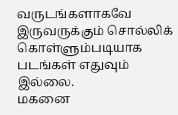வருடங்களாகவே இருவருக்கும் சொல்லிக் கொள்ளும்படியாக படங்கள் எதுவும் இல்லை.
மகனை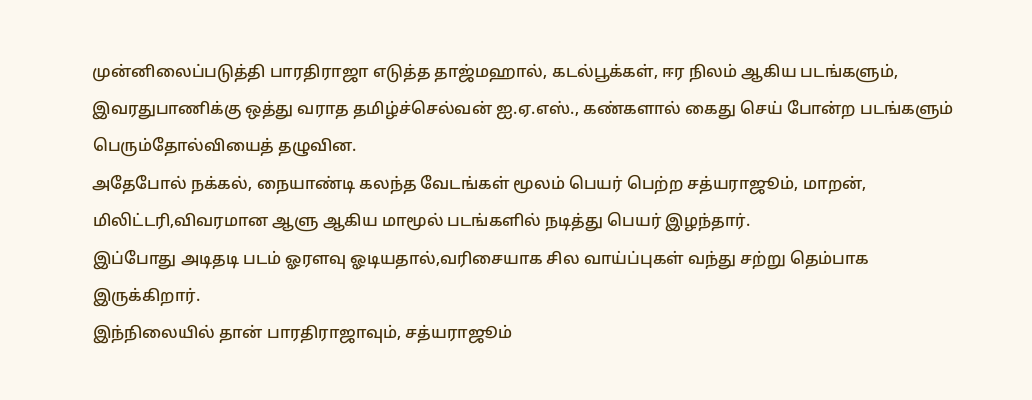முன்னிலைப்படுத்தி பாரதிராஜா எடுத்த தாஜ்மஹால், கடல்பூக்கள், ஈர நிலம் ஆகிய படங்களும், இவரதுபாணிக்கு ஒத்து வராத தமிழ்ச்செல்வன் ஐ.ஏ.எஸ்., கண்களால் கைது செய் போன்ற படங்களும் பெரும்தோல்வியைத் தழுவின.
அதேபோல் நக்கல், நையாண்டி கலந்த வேடங்கள் மூலம் பெயர் பெற்ற சத்யராஜூம், மாறன், மிலிட்டரி,விவரமான ஆளு ஆகிய மாமூல் படங்களில் நடித்து பெயர் இழந்தார்.
இப்போது அடிதடி படம் ஓரளவு ஓடியதால்,வரிசையாக சில வாய்ப்புகள் வந்து சற்று தெம்பாக இருக்கிறார்.
இந்நிலையில் தான் பாரதிராஜாவும், சத்யராஜூம்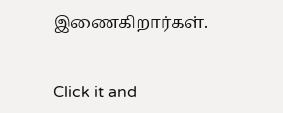இணைகிறார்கள்.


Click it and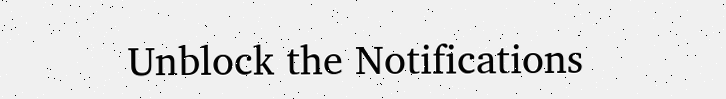Unblock the Notifications